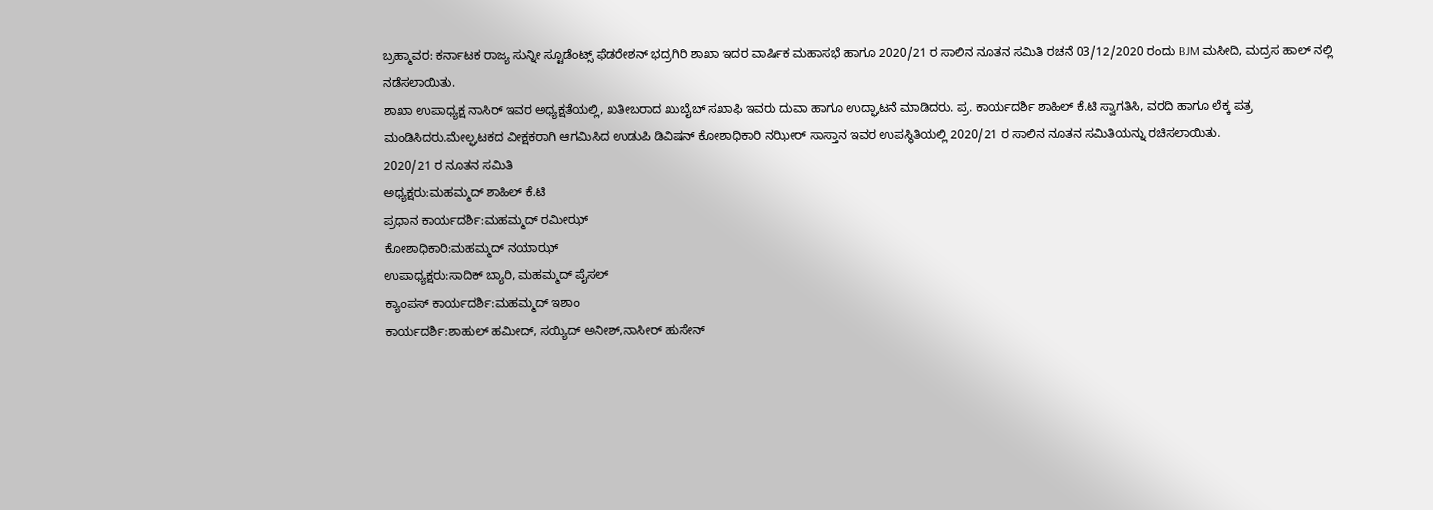ಬ್ರಹ್ಮಾವರ: ಕರ್ನಾಟಕ ರಾಜ್ಯ ಸುನ್ನೀ ಸ್ಟೂಡೆಂಟ್ಸ್ ಫೆಡರೇಶನ್ ಭದ್ರಗಿರಿ ಶಾಖಾ ಇದರ ವಾರ್ಷಿಕ ಮಹಾಸಭೆ ಹಾಗೂ 2020/21 ರ ಸಾಲಿನ ನೂತನ ಸಮಿತಿ ರಚನೆ 03/12/2020 ರಂದು BJM ಮಸೀದಿ, ಮದ್ರಸ ಹಾಲ್ ನಲ್ಲಿ ನಡೆಸಲಾಯಿತು.
ಶಾಖಾ ಉಪಾಧ್ಯಕ್ಷ ನಾಸಿರ್ ಇವರ ಅಧ್ಯಕ್ಷತೆಯಲ್ಲಿ, ಖತೀಬರಾದ ಖುಬೈಬ್ ಸಖಾಫಿ ಇವರು ದುವಾ ಹಾಗೂ ಉದ್ಘಾಟನೆ ಮಾಡಿದರು. ಪ್ರ. ಕಾರ್ಯದರ್ಶಿ ಶಾಹಿಲ್ ಕೆ.ಟಿ ಸ್ವಾಗತಿಸಿ, ವರದಿ ಹಾಗೂ ಲೆಕ್ಕ ಪತ್ರ ಮಂಡಿಸಿದರು.ಮೇಲ್ಘಟಕದ ವೀಕ್ಷಕರಾಗಿ ಆಗಮಿಸಿದ ಉಡುಪಿ ಡಿವಿಷನ್ ಕೋಶಾಧಿಕಾರಿ ನಝೀರ್ ಸಾಸ್ತಾನ ಇವರ ಉಪಸ್ಥಿತಿಯಲ್ಲಿ 2020/21 ರ ಸಾಲಿನ ನೂತನ ಸಮಿತಿಯನ್ನು ರಚಿಸಲಾಯಿತು.
2020/21 ರ ನೂತನ ಸಮಿತಿ
ಅಧ್ಯಕ್ಷರು:ಮಹಮ್ಮದ್ ಶಾಹಿಲ್ ಕೆ.ಟಿ
ಪ್ರಧಾನ ಕಾರ್ಯದರ್ಶಿ:ಮಹಮ್ಮದ್ ರಮೀಝ್
ಕೋಶಾಧಿಕಾರಿ:ಮಹಮ್ಮದ್ ನಯಾಝ್
ಉಪಾಧ್ಯಕ್ಷರು:ಸಾದಿಕ್ ಬ್ಯಾರಿ, ಮಹಮ್ಮದ್ ಪೈಸಲ್
ಕ್ಯಾಂಪಸ್ ಕಾರ್ಯದರ್ಶಿ:ಮಹಮ್ಮದ್ ಇಶಾಂ
ಕಾರ್ಯದರ್ಶಿ:ಶಾಹುಲ್ ಹಮೀದ್, ಸಯ್ಯಿದ್ ಅನೀಶ್,ನಾಸೀರ್ ಹುಸೇನ್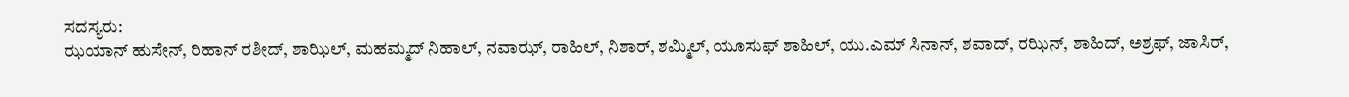ಸದಸ್ಯರು:
ಝಯಾನ್ ಹುಸೇನ್, ರಿಹಾನ್ ರಶೀದ್, ಶಾಝಿಲ್, ಮಹಮ್ಮದ್ ನಿಹಾಲ್, ನವಾಝ್, ರಾಹಿಲ್, ನಿಶಾರ್, ಶಮ್ಮಿಲ್, ಯೂಸುಫ್ ಶಾಹಿಲ್, ಯು.ಎಮ್ ಸಿನಾನ್, ಶವಾದ್, ರಝಿನ್, ಶಾಹಿದ್, ಅಶ್ರಫ್, ಜಾಸಿರ್,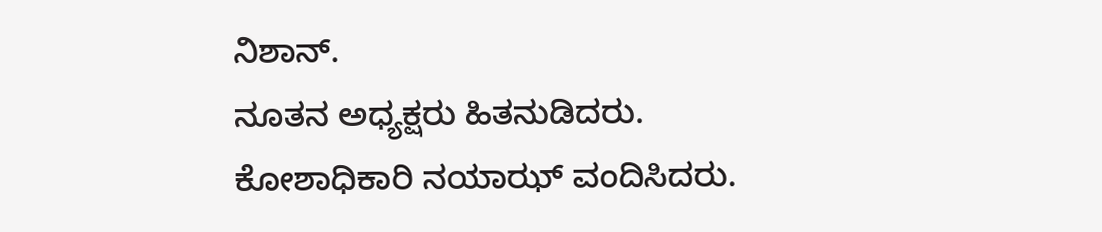ನಿಶಾನ್.
ನೂತನ ಅಧ್ಯಕ್ಷರು ಹಿತನುಡಿದರು. ಕೋಶಾಧಿಕಾರಿ ನಯಾಝ್ ವಂದಿಸಿದರು.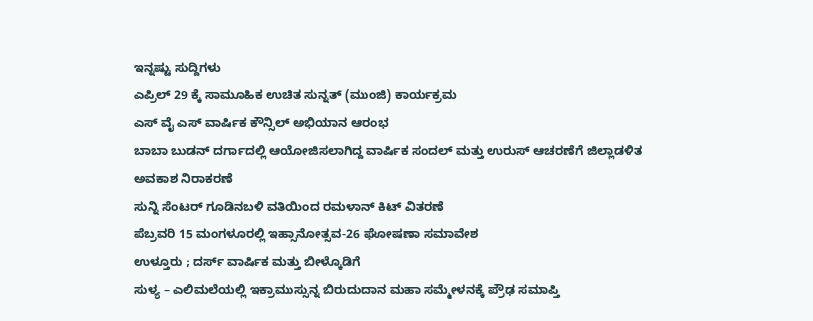ಇನ್ನಷ್ಟು ಸುದ್ದಿಗಳು
ಎಪ್ರಿಲ್ 29 ಕ್ಕೆ ಸಾಮೂಹಿಕ ಉಚಿತ ಸುನ್ನತ್ (ಮುಂಜಿ) ಕಾರ್ಯಕ್ರಮ
ಎಸ್ ವೈ ಎಸ್ ವಾರ್ಷಿಕ ಕೌನ್ಸಿಲ್ ಅಭಿಯಾನ ಆರಂಭ
ಬಾಬಾ ಬುಡನ್ ದರ್ಗಾದಲ್ಲಿ ಆಯೋಜಿಸಲಾಗಿದ್ದ ವಾರ್ಷಿಕ ಸಂದಲ್ ಮತ್ತು ಉರುಸ್ ಆಚರಣೆಗೆ ಜಿಲ್ಲಾಡಳಿತ ಅವಕಾಶ ನಿರಾಕರಣೆ
ಸುನ್ನಿ ಸೆಂಟರ್ ಗೂಡಿನಬಳಿ ವತಿಯಿಂದ ರಮಳಾನ್ ಕಿಟ್ ವಿತರಣೆ
ಪೆಬ್ರವರಿ 15 ಮಂಗಳೂರಲ್ಲಿ ಇಹ್ಸಾನೋತ್ಸವ-26 ಘೋಷಣಾ ಸಮಾವೇಶ
ಉಳ್ತೂರು ; ದರ್ಸ್ ವಾರ್ಷಿಕ ಮತ್ತು ಬೀಳ್ಕೊಡಿಗೆ
ಸುಳ್ಯ – ಎಲಿಮಲೆಯಲ್ಲಿ ಇಕ್ರಾಮುಸ್ಸುನ್ನ ಬಿರುದುದಾನ ಮಹಾ ಸಮ್ಮೇಳನಕ್ಕೆ ಪ್ರೌಢ ಸಮಾಪ್ತಿ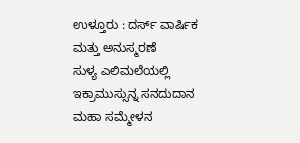ಉಳ್ತೂರು : ದರ್ಸ್ ವಾರ್ಷಿಕ ಮತ್ತು ಅನುಸ್ಮರಣೆ
ಸುಳ್ಯ ಎಲಿಮಲೆಯಲ್ಲಿ ಇಕ್ರಾಮುಸ್ಸುನ್ನ ಸನದುದಾನ ಮಹಾ ಸಮ್ಮೇಳನ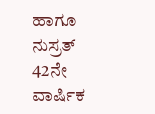ಹಾಗೂ ನುಸ್ರತ್ 42ನೇ ವಾರ್ಷಿಕ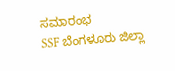ಸಮಾರಂಭ
SSF ಬೆಂಗಳೂರು ಜಿಲ್ಲಾ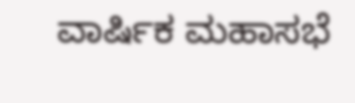ವಾರ್ಷಿಕ ಮಹಾಸಭೆ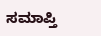ಸಮಾಪ್ತಿ